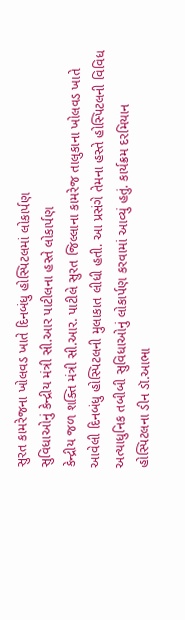સુરત કામરેજના ખોલવડ ખાતે દિનબંધુ હોસ્પિટલમાં લોકાર્પણ
સુવિધાઓનું કેન્દ્રીય મંત્રી સી.આર પાટીલના હસ્તે લોકાર્પણ
કેન્દ્રીય જળ શક્તિ મંત્રી સી.આર. પાટીલે સુરત જિલ્લાના કામરેજ તાલુકાના ખોલવડ ખાતે આવેલી દિનબંધુ હોસ્પિટલની મુલાકાત લીધી હતી. આ પ્રસંગે તેમના હસ્તે હોસ્પિટલની વિવિધ અત્યાધુનિક તબીબી સુવિધાઓનું લોકાર્પણ કરવામાં આવ્યું હતું. કાર્યક્રમ દરમિયાન હોસ્પિટલના ડીન ડૉ.આભા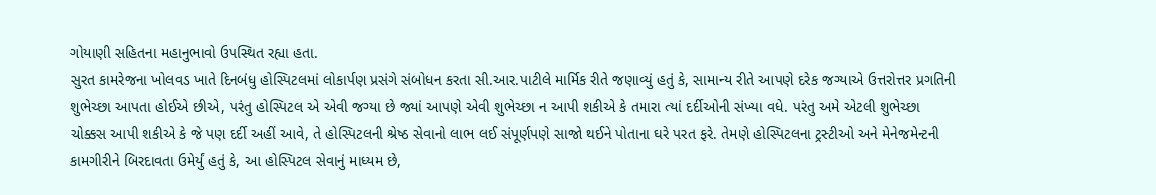ગોયાણી સહિતના મહાનુભાવો ઉપસ્થિત રહ્યા હતા.
સુરત કામરેજના ખોલવડ ખાતે દિનબંધુ હોસ્પિટલમાં લોકાર્પણ પ્રસંગે સંબોધન કરતા સી.આર.પાટીલે માર્મિક રીતે જણાવ્યું હતું કે, સામાન્ય રીતે આપણે દરેક જગ્યાએ ઉત્તરોત્તર પ્રગતિની શુભેચ્છા આપતા હોઈએ છીએ, પરંતુ હોસ્પિટલ એ એવી જગ્યા છે જ્યાં આપણે એવી શુભેચ્છા ન આપી શકીએ કે તમારા ત્યાં દર્દીઓની સંખ્યા વધે. પરંતુ અમે એટલી શુભેચ્છા ચોક્કસ આપી શકીએ કે જે પણ દર્દી અહીં આવે, તે હોસ્પિટલની શ્રેષ્ઠ સેવાનો લાભ લઈ સંપૂર્ણપણે સાજો થઈને પોતાના ઘરે પરત ફરે. તેમણે હોસ્પિટલના ટ્રસ્ટીઓ અને મેનેજમેન્ટની કામગીરીને બિરદાવતા ઉમેર્યું હતું કે, આ હોસ્પિટલ સેવાનું માધ્યમ છે,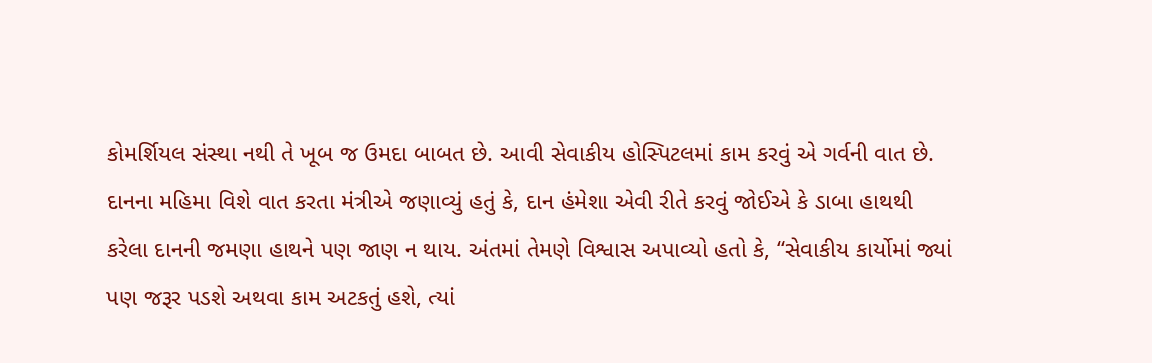કોમર્શિયલ સંસ્થા નથી તે ખૂબ જ ઉમદા બાબત છે. આવી સેવાકીય હોસ્પિટલમાં કામ કરવું એ ગર્વની વાત છે.
દાનના મહિમા વિશે વાત કરતા મંત્રીએ જણાવ્યું હતું કે, દાન હંમેશા એવી રીતે કરવું જોઈએ કે ડાબા હાથથી કરેલા દાનની જમણા હાથને પણ જાણ ન થાય. અંતમાં તેમણે વિશ્વાસ અપાવ્યો હતો કે, “સેવાકીય કાર્યોમાં જ્યાં પણ જરૂર પડશે અથવા કામ અટકતું હશે, ત્યાં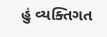હું વ્યક્તિગત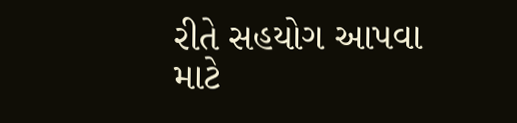રીતે સહયોગ આપવા માટે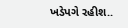ખડેપગે રહીશ..